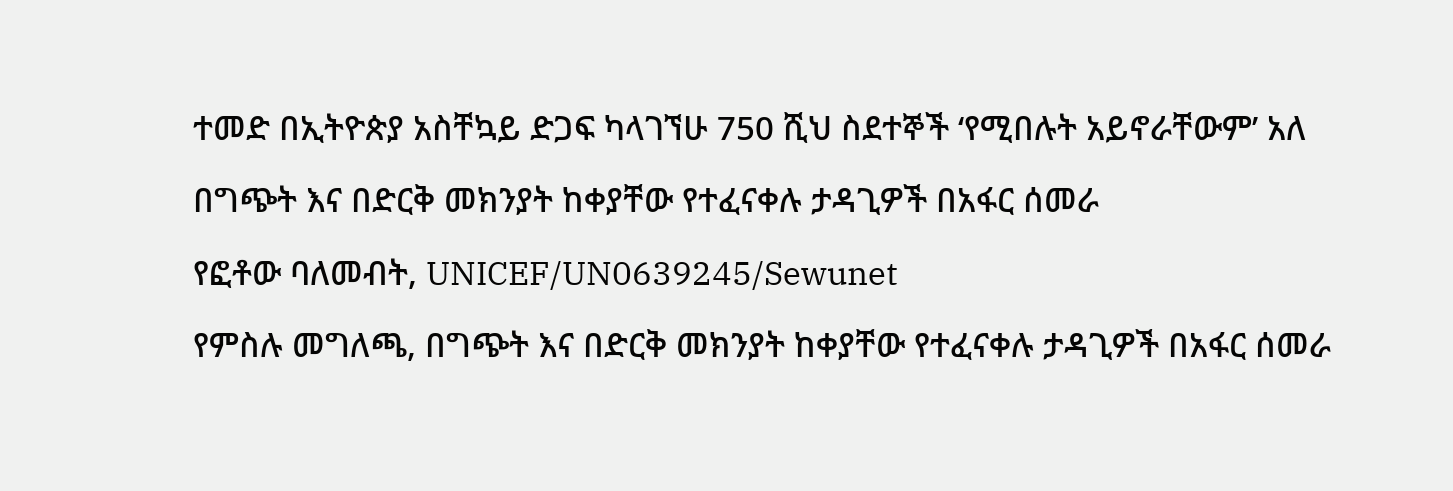ተመድ በኢትዮጵያ አስቸኳይ ድጋፍ ካላገኘሁ 750 ሺህ ስደተኞች ‘የሚበሉት አይኖራቸውም’ አለ

በግጭት እና በድርቅ መክንያት ከቀያቸው የተፈናቀሉ ታዳጊዎች በአፋር ሰመራ

የፎቶው ባለመብት, UNICEF/UN0639245/Sewunet

የምስሉ መግለጫ, በግጭት እና በድርቅ መክንያት ከቀያቸው የተፈናቀሉ ታዳጊዎች በአፋር ሰመራ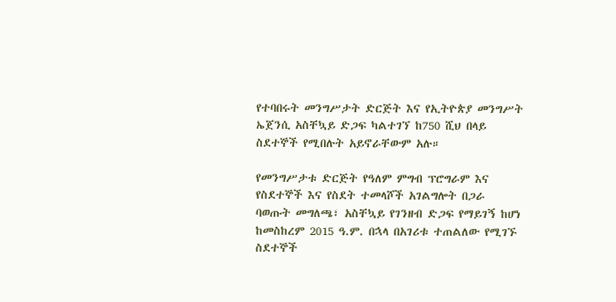የተባበሩት መንግሥታት ድርጅት እና የኢትዮጵያ መንግሥት ኤጀንሲ አስቸኳይ ድጋፍ ካልተገኘ ከ750 ሺህ በላይ ስደተኞች የሚበሉት አይኖራቸውም አሉ።

የመንግሥታቱ ድርጅት የዓለም ምግብ ፕሮግራም እና የስደተኞች እና የስደት ተመላሾች አገልግሎት በጋራ ባወጡት መግለጫ፣ አስቸኳይ የገንዘብ ድጋፍ የማይገኝ ከሆነ ከመስከረም 2015 ዓ.ም. በኋላ በአገሪቱ ተጠልለው የሚገኙ ስደተኞች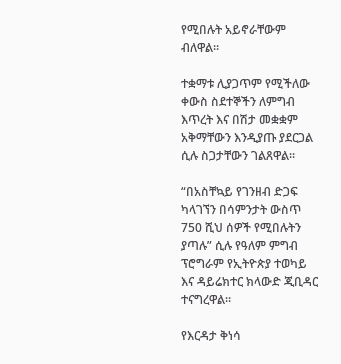የሚበሉት አይኖራቸውም ብለዋል።

ተቋማቱ ሊያጋጥም የሚችለው ቀውስ ስደተኞችን ለምግብ እጥረት እና በሽታ መቋቋም አቅማቸውን እንዲያጡ ያደርጋል ሲሉ ስጋታቸውን ገልጸዋል።

“በአስቸኳይ የገንዘብ ድጋፍ ካላገኘን በሳምንታት ውስጥ 750 ሺህ ሰዎች የሚበሉትን ያጣሉ” ሲሉ የዓለም ምግብ ፕሮግራም የኢትዮጵያ ተወካይ እና ዳይሬክተር ክላውድ ጂቢዳር ተናግረዋል።

የእርዳታ ቅነሳ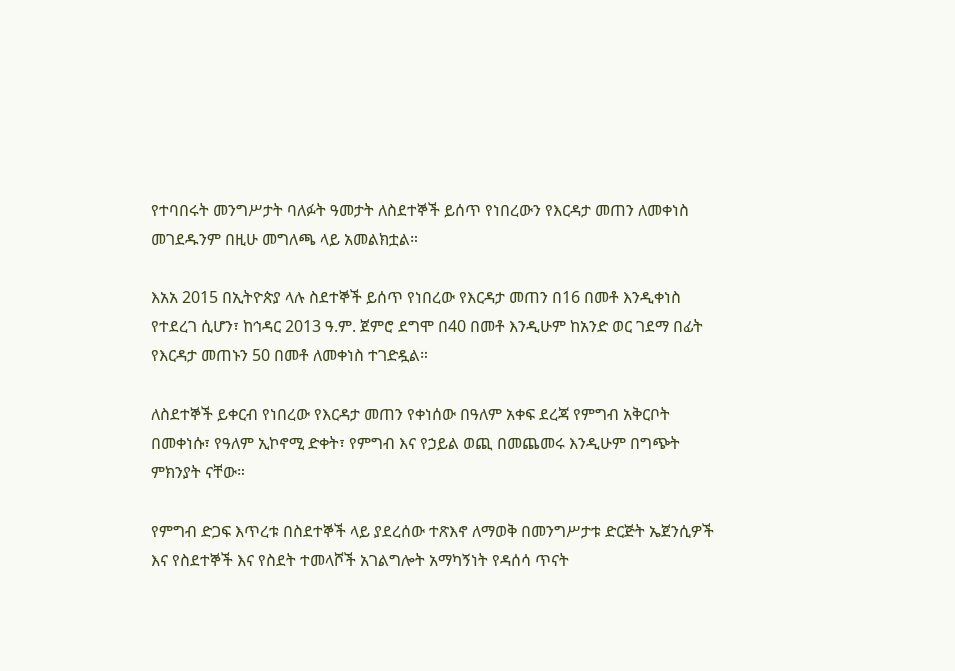የተባበሩት መንግሥታት ባለፉት ዓመታት ለስደተኞች ይሰጥ የነበረውን የእርዳታ መጠን ለመቀነስ መገደዱንም በዚሁ መግለጫ ላይ አመልክቷል።

እአአ 2015 በኢትዮጵያ ላሉ ስደተኞች ይሰጥ የነበረው የእርዳታ መጠን በ16 በመቶ እንዲቀነስ የተደረገ ሲሆን፣ ከኅዳር 2013 ዓ.ም. ጀምሮ ደግሞ በ40 በመቶ እንዲሁም ከአንድ ወር ገደማ በፊት የእርዳታ መጠኑን 50 በመቶ ለመቀነስ ተገድዷል።

ለስደተኞች ይቀርብ የነበረው የእርዳታ መጠን የቀነሰው በዓለም አቀፍ ደረጃ የምግብ አቅርቦት በመቀነሱ፣ የዓለም ኢኮኖሚ ድቀት፣ የምግብ እና የኃይል ወጪ በመጨመሩ እንዲሁም በግጭት ምክንያት ናቸው።

የምግብ ድጋፍ እጥረቱ በስደተኞች ላይ ያደረሰው ተጽእኖ ለማወቅ በመንግሥታቱ ድርጅት ኤጀንሲዎች እና የስደተኞች እና የስደት ተመላሾች አገልግሎት አማካኝነት የዳሰሳ ጥናት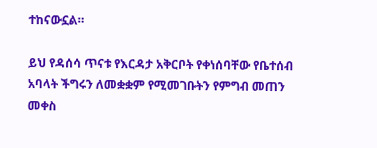ተከናውኗል።

ይህ የዳሰሳ ጥናቱ የእርዳታ አቅርቦት የቀነሰባቸው የቤተሰብ አባላት ችግሩን ለመቋቋም የሚመገቡትን የምግብ መጠን መቀስ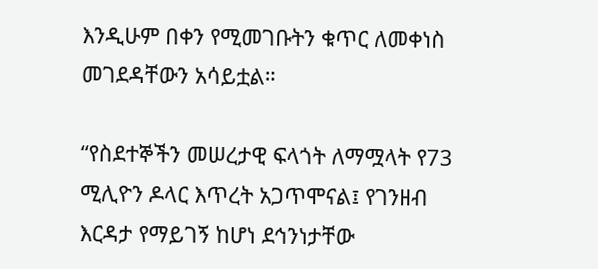እንዲሁም በቀን የሚመገቡትን ቁጥር ለመቀነስ መገደዳቸውን አሳይቷል።

“የስደተኞችን መሠረታዊ ፍላጎት ለማሟላት የ73 ሚሊዮን ዶላር እጥረት አጋጥሞናል፤ የገንዘብ እርዳታ የማይገኝ ከሆነ ደኅንነታቸው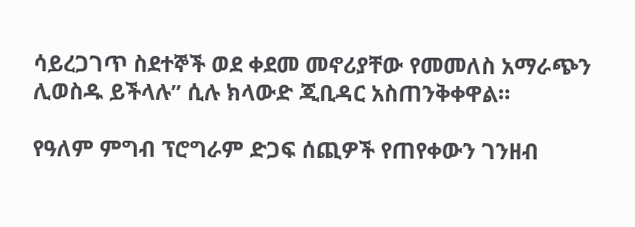ሳይረጋገጥ ስደተኞች ወደ ቀደመ መኖሪያቸው የመመለስ አማራጭን ሊወስዱ ይችላሉ” ሲሉ ክላውድ ጂቢዳር አስጠንቅቀዋል።

የዓለም ምግብ ፕሮግራም ድጋፍ ሰጪዎች የጠየቀውን ገንዘብ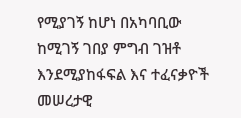የሚያገኝ ከሆነ በአካባቢው ከሚገኝ ገበያ ምግብ ገዝቶ እንደሚያከፋፍል እና ተፈናቃዮች መሠረታዊ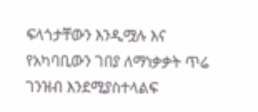ፍላጎታቸውን እንዲሟሉ እና የአካባቢውን ገበያ ለማነቃቃት ጥሬ ገንዝብ እንደሚያስተላልፍ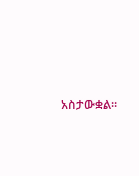አስታውቋል።